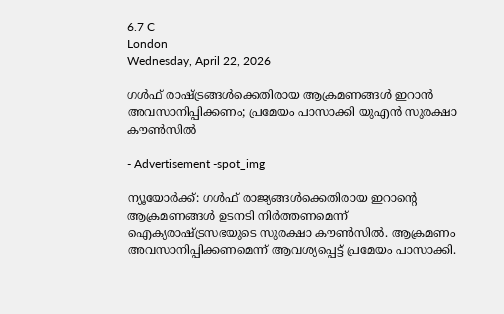6.7 C
London
Wednesday, April 22, 2026

ഗള്‍ഫ് രാഷ്ട്രങ്ങള്‍ക്കെതിരായ ആക്രമണങ്ങള്‍ ഇറാന്‍ അവസാനിപ്പിക്കണം; പ്രമേയം പാസാക്കി യുഎന്‍ സുരക്ഷാ കൗണ്‍സില്‍

- Advertisement -spot_img

ന്യൂയോര്‍ക്ക്: ഗള്‍ഫ് രാജ്യങ്ങള്‍ക്കെതിരായ ഇറാന്റെ ആക്രമണങ്ങള്‍ ഉടനടി നിര്‍ത്തണമെന്ന് ഐക്യരാഷ്ട്രസഭയുടെ സുരക്ഷാ കൗണ്‍സില്‍. ആക്രമണം അവസാനിപ്പിക്കണമെന്ന് ആവശ്യപ്പെട്ട് പ്രമേയം പാസാക്കി.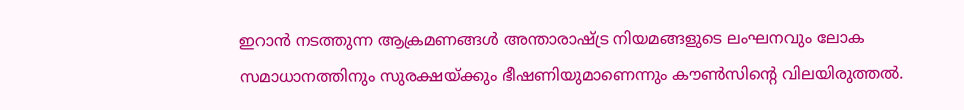ഇറാന്‍ നടത്തുന്ന ആക്രമണങ്ങള്‍ അന്താരാഷ്ട്ര നിയമങ്ങളുടെ ലംഘനവും ലോക സമാധാനത്തിനും സുരക്ഷയ്ക്കും ഭീഷണിയുമാണെന്നും കൗണ്‍സിന്റെ വിലയിരുത്തല്‍.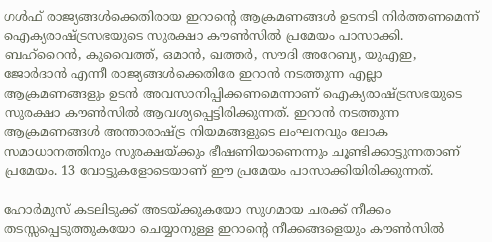ഗള്‍ഫ് രാജ്യങ്ങള്‍ക്കെതിരായ ഇറാന്റെ ആക്രമണങ്ങള്‍ ഉടനടി നിര്‍ത്തണമെന്ന് ഐക്യരാഷ്ട്രസഭയുടെ സുരക്ഷാ കൗണ്‍സില്‍ പ്രമേയം പാസാക്കി. ബഹ്റൈന്‍, കുവൈത്ത്, ഒമാന്‍, ഖത്തര്‍, സൗദി അറേബ്യ, യുഎഇ, ജോര്‍ദാന്‍ എന്നീ രാജ്യങ്ങള്‍ക്കെതിരേ ഇറാന്‍ നടത്തുന്ന എല്ലാ ആക്രമണങ്ങളും ഉടന്‍ അവസാനിപ്പിക്കണമെന്നാണ് ഐക്യരാഷ്ട്രസഭയുടെ സുരക്ഷാ കൗണ്‍സില്‍ ആവശ്യപ്പെട്ടിരിക്കുന്നത്. ഇറാന്‍ നടത്തുന്ന ആക്രമണങ്ങള്‍ അന്താരാഷ്ട്ര നിയമങ്ങളുടെ ലംഘനവും ലോക സമാധാനത്തിനും സുരക്ഷയ്ക്കും ഭീഷണിയാണെന്നും ചൂണ്ടിക്കാട്ടുന്നതാണ് പ്രമേയം. 13 വോട്ടുകളോടെയാണ് ഈ പ്രമേയം പാസാക്കിയിരിക്കുന്നത്.

ഹോര്‍മുസ് കടലിടുക്ക് അടയ്ക്കുകയോ സുഗമായ ചരക്ക് നീക്കം തടസ്സപ്പെടുത്തുകയോ ചെയ്യാനുള്ള ഇറാന്റെ നീക്കങ്ങളെയും കൗണ്‍സില്‍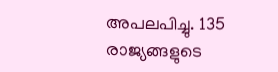അപലപിച്ചു. 135 രാജ്യങ്ങളുടെ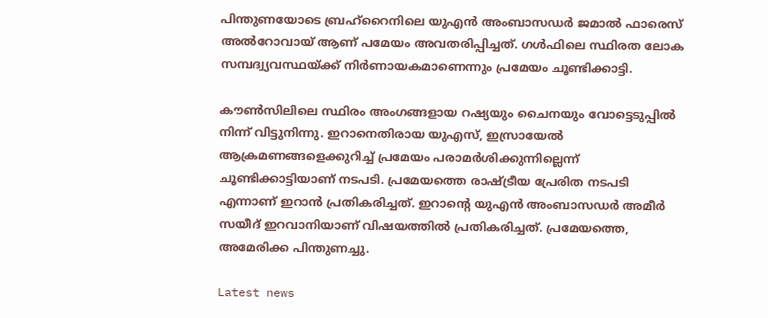പിന്തുണയോടെ ബ്രഹ്റൈനിലെ യുഎന്‍ അംബാസഡര്‍ ജമാല്‍ ഫാരെസ് അല്‍റോവായ് ആണ് പമേയം അവതരിപ്പിച്ചത്. ഗള്‍ഫിലെ സ്ഥിരത ലോക സമ്പദ്വ്യവസ്ഥയ്ക്ക് നിര്‍ണായകമാണെന്നും പ്രമേയം ചൂണ്ടിക്കാട്ടി.

കൗണ്‍സിലിലെ സ്ഥിരം അംഗങ്ങളായ റഷ്യയും ചൈനയും വോട്ടെടുപ്പില്‍ നിന്ന് വിട്ടുനിന്നു. ഇറാനെതിരായ യുഎസ്, ഇസ്രായേല്‍ ആക്രമണങ്ങളെക്കുറിച്ച് പ്രമേയം പരാമര്‍ശിക്കുന്നില്ലെന്ന് ചൂണ്ടിക്കാട്ടിയാണ് നടപടി. പ്രമേയത്തെ രാഷ്ട്രീയ പ്രേരിത നടപടി എന്നാണ് ഇറാന്‍ പ്രതികരിച്ചത്. ഇറാന്റെ യുഎന്‍ അംബാസഡര്‍ അമീര്‍ സയീദ് ഇറവാനിയാണ് വിഷയത്തില്‍ പ്രതികരിച്ചത്. പ്രമേയത്തെ, അമേരിക്ക പിന്തുണച്ചു.

Latest news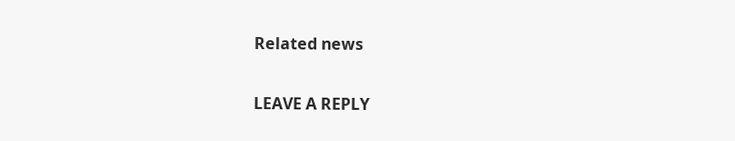Related news

LEAVE A REPLY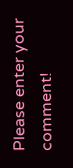Please enter your comment!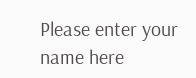Please enter your name here